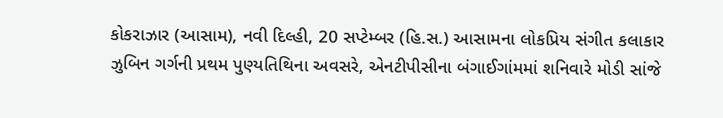કોકરાઝાર (આસામ), નવી દિલ્હી, 20 સપ્ટેમ્બર (હિ.સ.) આસામના લોકપ્રિય સંગીત કલાકાર ઝુબિન ગર્ગની પ્રથમ પુણ્યતિથિના અવસરે, એનટીપીસીના બંગાઈગાંમમાં શનિવારે મોડી સાંજે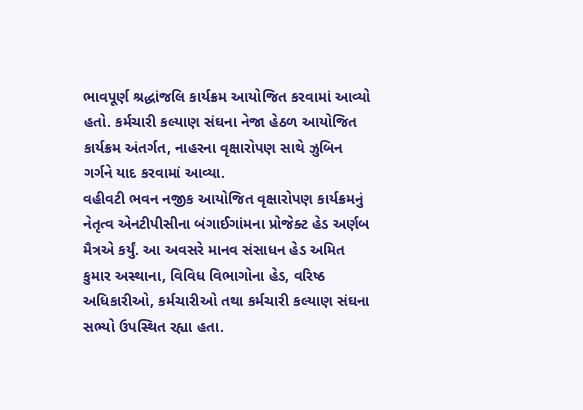ભાવપૂર્ણ શ્રદ્ધાંજલિ કાર્યક્રમ આયોજિત કરવામાં આવ્યો હતો. કર્મચારી કલ્યાણ સંઘના નેજા હેઠળ આયોજિત કાર્યક્રમ અંતર્ગત, નાહરના વૃક્ષારોપણ સાથે ઝુબિન ગર્ગને યાદ કરવામાં આવ્યા.
વહીવટી ભવન નજીક આયોજિત વૃક્ષારોપણ કાર્યક્રમનું નેતૃત્વ એનટીપીસીના બંગાઈગાંમના પ્રોજેક્ટ હેડ અર્ણબ મૈત્રએ કર્યું. આ અવસરે માનવ સંસાધન હેડ અમિત કુમાર અસ્થાના, વિવિધ વિભાગોના હેડ, વરિષ્ઠ અધિકારીઓ, કર્મચારીઓ તથા કર્મચારી કલ્યાણ સંઘના સભ્યો ઉપસ્થિત રહ્યા હતા.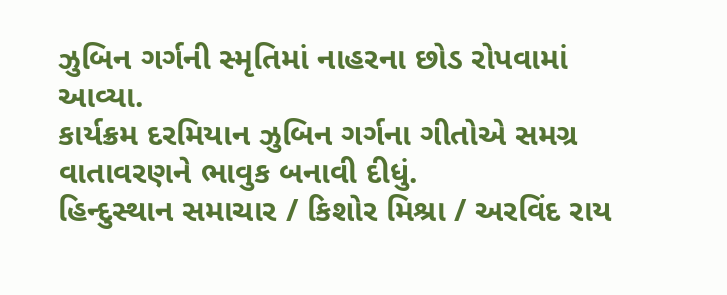ઝુબિન ગર્ગની સ્મૃતિમાં નાહરના છોડ રોપવામાં આવ્યા.
કાર્યક્રમ દરમિયાન ઝુબિન ગર્ગના ગીતોએ સમગ્ર વાતાવરણને ભાવુક બનાવી દીધું.
હિન્દુસ્થાન સમાચાર / કિશોર મિશ્રા / અરવિંદ રાય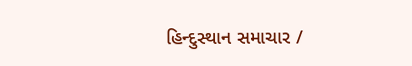હિન્દુસ્થાન સમાચાર /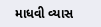માધવી વ્યાસ